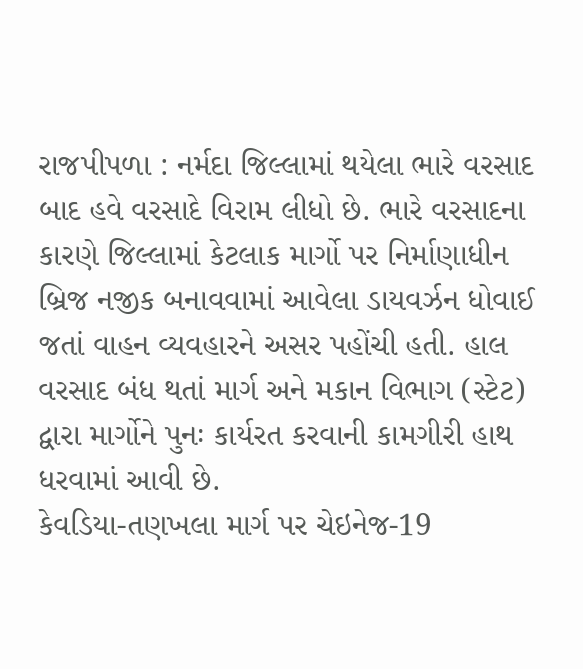રાજપીપળા : નર્મદા જિલ્લામાં થયેલા ભારે વરસાદ બાદ હવે વરસાદે વિરામ લીધો છે. ભારે વરસાદના કારણે જિલ્લામાં કેટલાક માર્ગો પર નિર્માણાધીન બ્રિજ નજીક બનાવવામાં આવેલા ડાયવર્ઝન ધોવાઈ જતાં વાહન વ્યવહારને અસર પહોંચી હતી. હાલ વરસાદ બંધ થતાં માર્ગ અને મકાન વિભાગ (સ્ટેટ) દ્વારા માર્ગોને પુનઃ કાર્યરત કરવાની કામગીરી હાથ ધરવામાં આવી છે.
કેવડિયા-તણખલા માર્ગ પર ચેઇનેજ-19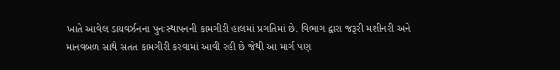ખાતે આવેલ ડાયવર્ઝનના પુનઃસ્થાપનની કામગીરી હાલમાં પ્રગતિમાં છે. વિભાગ દ્વારા જરૂરી મશીનરી અને માનવબળ સાથે સતત કામગીરી કરવામાં આવી રહી છે જેથી આ માર્ગ પણ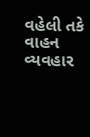વહેલી તકે વાહન વ્યવહાર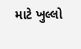માટે ખુલ્લો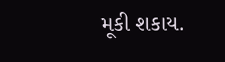મૂકી શકાય.